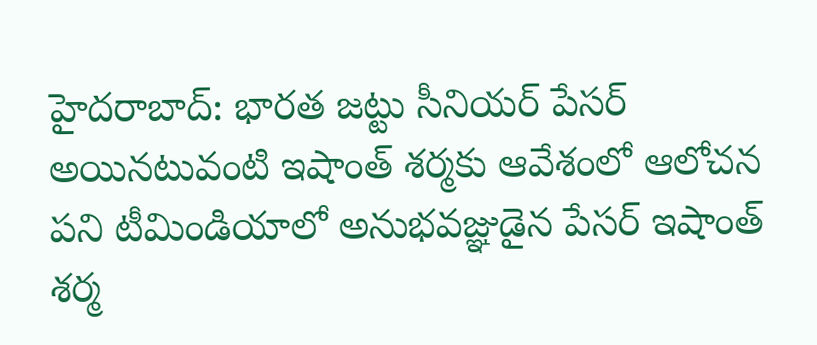హైదరాబాద్: భారత జట్టు సీనియర్ పేసర్ అయినటువంటి ఇషాంత్ శర్మకు ఆవేశంలో ఆలోచన పని టీమిండియాలో అనుభవజ్ఞుడైన పేసర్ ఇషాంత్ శర్మ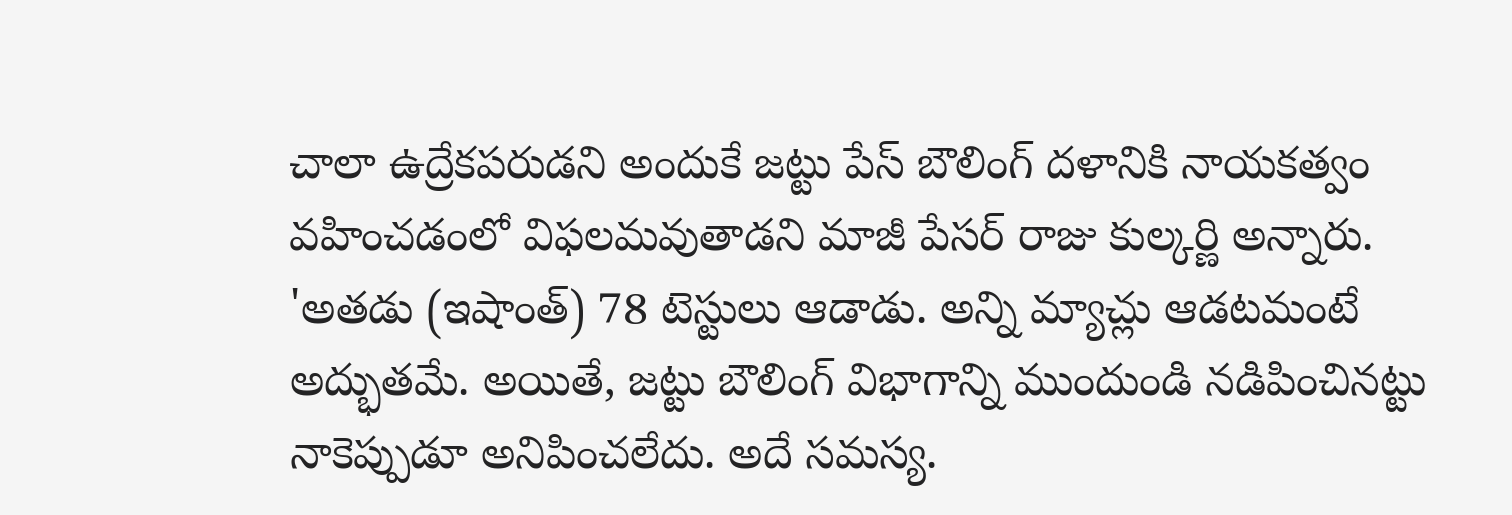చాలా ఉద్రేకపరుడని అందుకే జట్టు పేస్ బౌలింగ్ దళానికి నాయకత్వం వహించడంలో విఫలమవుతాడని మాజీ పేసర్ రాజు కుల్కర్ణి అన్నారు.
'అతడు (ఇషాంత్) 78 టెస్టులు ఆడాడు. అన్ని మ్యాచ్లు ఆడటమంటే అద్భుతమే. అయితే, జట్టు బౌలింగ్ విభాగాన్ని ముందుండి నడిపించినట్టు నాకెప్పుడూ అనిపించలేదు. అదే సమస్య.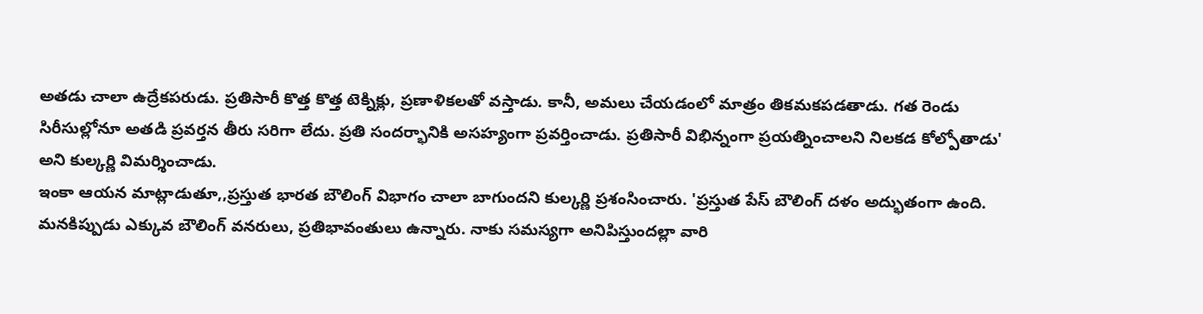అతడు చాలా ఉద్రేకపరుడు. ప్రతిసారీ కొత్త కొత్త టెక్నిక్లు, ప్రణాళికలతో వస్తాడు. కానీ, అమలు చేయడంలో మాత్రం తికమకపడతాడు. గత రెండు సిరీసుల్లోనూ అతడి ప్రవర్తన తీరు సరిగా లేదు. ప్రతి సందర్భానికి అసహ్యంగా ప్రవర్తించాడు. ప్రతిసారీ విభిన్నంగా ప్రయత్నించాలని నిలకడ కోల్పోతాడు' అని కుల్కర్ణి విమర్శించాడు.
ఇంకా ఆయన మాట్లాడుతూ,,ప్రస్తుత భారత బౌలింగ్ విభాగం చాలా బాగుందని కుల్కర్ణి ప్రశంసించారు. 'ప్రస్తుత పేస్ బౌలింగ్ దళం అద్భుతంగా ఉంది. మనకిప్పుడు ఎక్కువ బౌలింగ్ వనరులు, ప్రతిభావంతులు ఉన్నారు. నాకు సమస్యగా అనిపిస్తుందల్లా వారి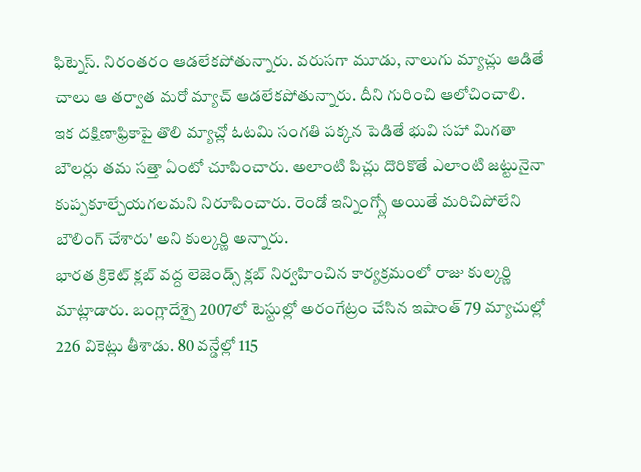ఫిట్నెస్. నిరంతరం ఆడలేకపోతున్నారు. వరుసగా మూడు, నాలుగు మ్యాచ్లు ఆడితే చాలు ఆ తర్వాత మరో మ్యాచ్ ఆడలేకపోతున్నారు. దీని గురించి ఆలోచించాలి. ఇక దక్షిణాఫ్రికాపై తొలి మ్యాచ్లో ఓటమి సంగతి పక్కన పెడితే భువి సహా మిగతా బౌలర్లు తమ సత్తా ఏంటో చూపించారు. అలాంటి పిచ్లు దొరికొతే ఎలాంటి జట్టునైనా కుప్పకూల్చేయగలమని నిరూపించారు. రెండో ఇన్నింగ్స్లో అయితే మరిచిపోలేని బౌలింగ్ చేశారు' అని కుల్కర్ణి అన్నారు.
భారత క్రికెట్ క్లబ్ వద్ద లెజెండ్స్ క్లబ్ నిర్వహించిన కార్యక్రమంలో రాజు కుల్కర్ణి మాట్లాడారు. బంగ్లాదేశ్పై 2007లో టెస్టుల్లో అరంగేట్రం చేసిన ఇషాంత్ 79 మ్యాచుల్లో 226 వికెట్లు తీశాడు. 80 వన్డేల్లో 115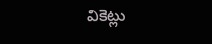వికెట్లు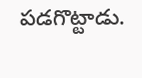పడగొట్టాడు.